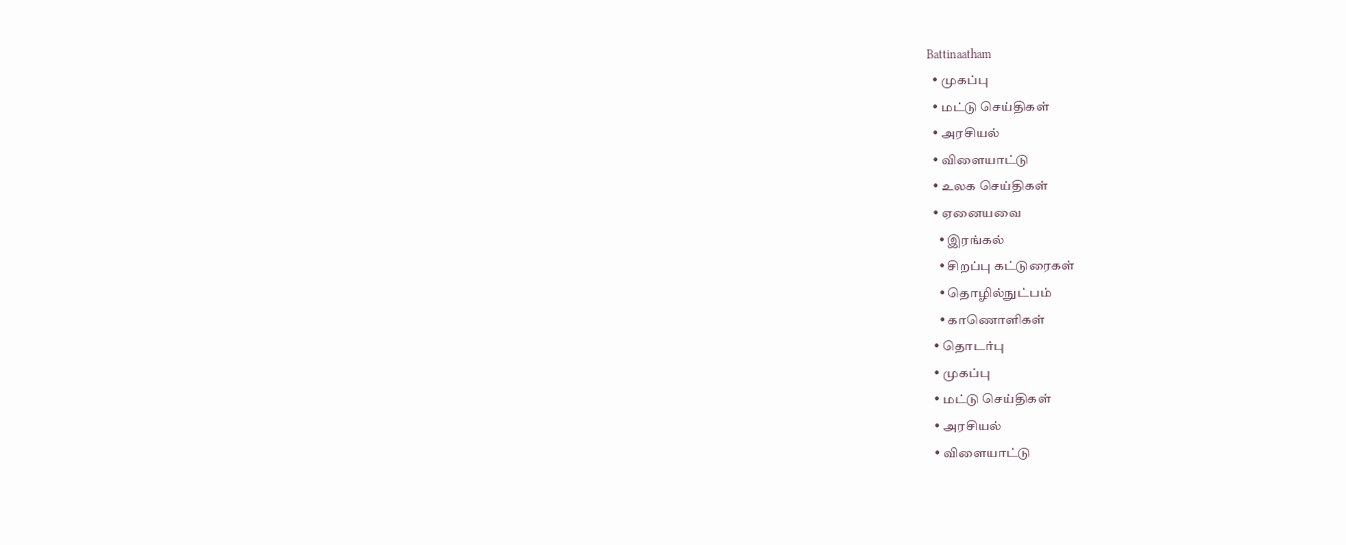Battinaatham
  • முகப்பு
  • மட்டு செய்திகள்
  • அரசியல்
  • விளையாட்டு
  • உலக செய்திகள்
  • ஏனையவை
    • இரங்கல்
    • சிறப்பு கட்டுரைகள்
    • தொழில்நுட்பம்
    • காணொளிகள்
  • தொடர்பு
  • முகப்பு
  • மட்டு செய்திகள்
  • அரசியல்
  • விளையாட்டு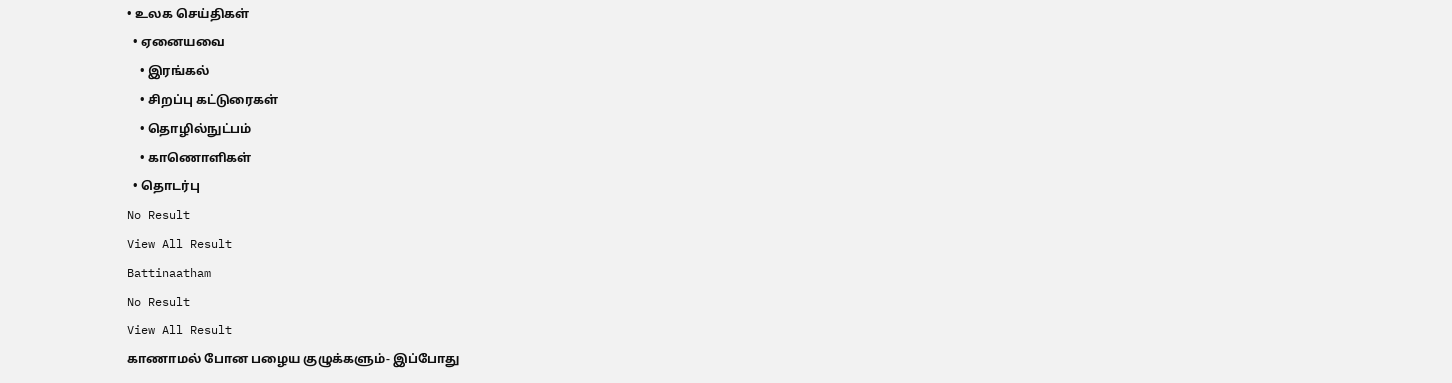• உலக செய்திகள்
  • ஏனையவை
    • இரங்கல்
    • சிறப்பு கட்டுரைகள்
    • தொழில்நுட்பம்
    • காணொளிகள்
  • தொடர்பு
No Result
View All Result
Battinaatham
No Result
View All Result
காணாமல் போன பழைய குழுக்களும்- இப்போது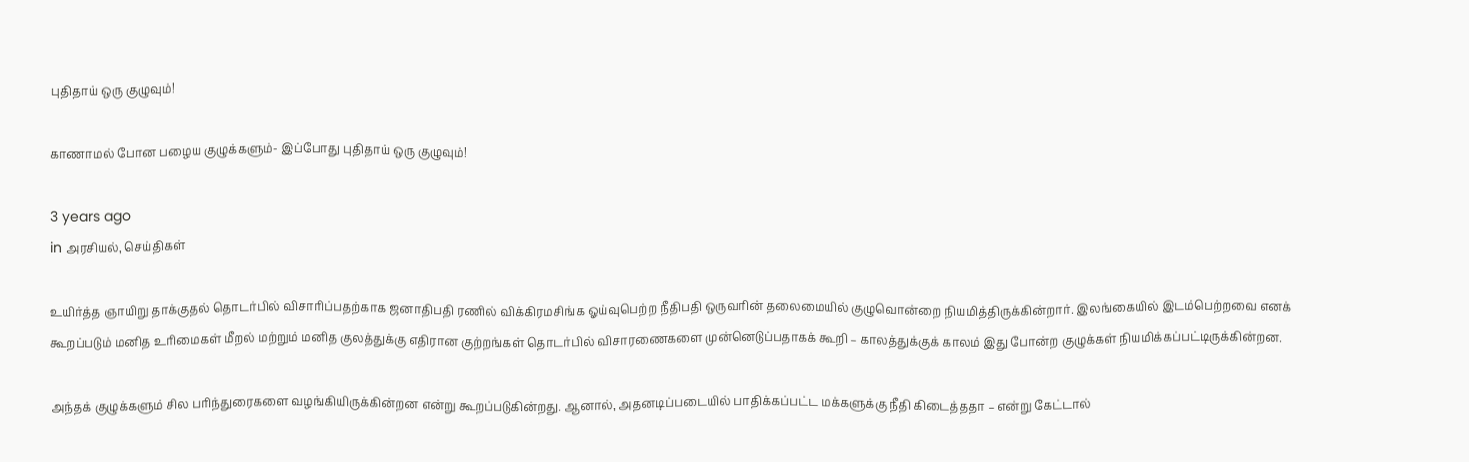புதிதாய் ஒரு குழுவும்!

காணாமல் போன பழைய குழுக்களும்- இப்போது புதிதாய் ஒரு குழுவும்!

3 years ago
in அரசியல், செய்திகள்

உயிர்த்த ஞாயிறு தாக்குதல் தொடர்பில் விசாரிப்பதற்காக ஜனாதிபதி ரணில் விக்கிரமசிங்க ஓய்வுபெற்ற நீதிபதி ஒருவரின் தலைமையில் குழுவொன்றை நியமித்திருக்கின்றார். இலங்கையில் இடம்பெற்றவை எனக் கூறப்படும் மனித உரிமைகள் மீறல் மற்றும் மனித குலத்துக்கு எதிரான குற்றங்கள் தொடர்பில் விசாரணைகளை முன்னெடுப்பதாகக் கூறி – காலத்துக்குக் காலம் இது போன்ற குழுக்கள் நியமிக்கப்பட்டிருக்கின்றன.

அந்தக் குழுக்களும் சில பரிந்துரைகளை வழங்கியிருக்கின்றன என்று கூறப்படுகின்றது. ஆனால், அதனடிப்படையில் பாதிக்கப்பட்ட மக்களுக்கு நீதி கிடைத்ததா – என்று கேட்டால்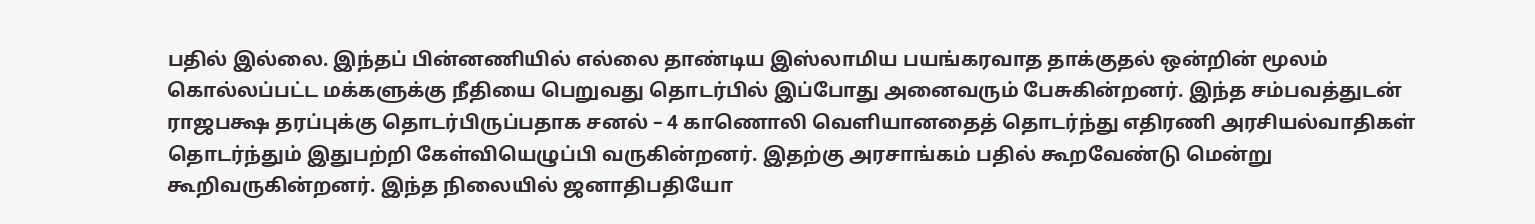பதில் இல்லை. இந்தப் பின்னணியில் எல்லை தாண்டிய இஸ்லாமிய பயங்கரவாத தாக்குதல் ஒன்றின் மூலம் கொல்லப்பட்ட மக்களுக்கு நீதியை பெறுவது தொடர்பில் இப்போது அனைவரும் பேசுகின்றனர். இந்த சம்பவத்துடன்
ராஜபக்ஷ தரப்புக்கு தொடர்பிருப்பதாக சனல் – 4 காணொலி வெளியானதைத் தொடர்ந்து எதிரணி அரசியல்வாதிகள் தொடர்ந்தும் இதுபற்றி கேள்வியெழுப்பி வருகின்றனர். இதற்கு அரசாங்கம் பதில் கூறவேண்டு மென்று கூறிவருகின்றனர். இந்த நிலையில் ஜனாதிபதியோ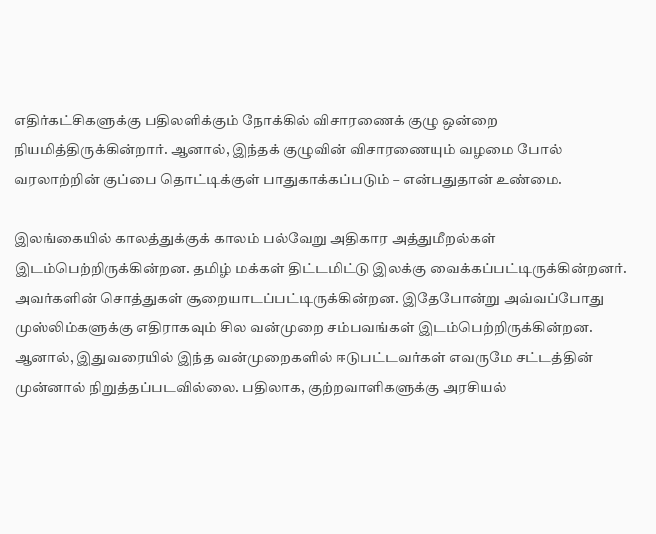எதிர்கட்சிகளுக்கு பதிலளிக்கும் நோக்கில் விசாரணைக் குழு ஒன்றை நியமித்திருக்கின்றார். ஆனால், இந்தக் குழுவின் விசாரணையும் வழமை போல் வரலாற்றின் குப்பை தொட்டிக்குள் பாதுகாக்கப்படும் – என்பதுதான் உண்மை.

இலங்கையில் காலத்துக்குக் காலம் பல்வேறு அதிகார அத்துமீறல்கள் இடம்பெற்றிருக்கின்றன. தமிழ் மக்கள் திட்டமிட்டு இலக்கு வைக்கப்பட்டிருக்கின்றனர். அவர்களின் சொத்துகள் சூறையாடப்பட்டிருக்கின்றன. இதேபோன்று அவ்வப்போது முஸ்லிம்களுக்கு எதிராகவும் சில வன்முறை சம்பவங்கள் இடம்பெற்றிருக்கின்றன. ஆனால், இதுவரையில் இந்த வன்முறைகளில் ஈடுபட்டவர்கள் எவருமே சட்டத்தின் முன்னால் நிறுத்தப்படவில்லை. பதிலாக, குற்றவாளிகளுக்கு அரசியல்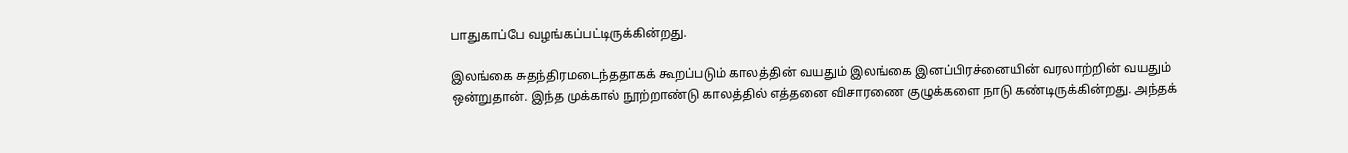பாதுகாப்பே வழங்கப்பட்டிருக்கின்றது.

இலங்கை சுதந்திரமடைந்ததாகக் கூறப்படும் காலத்தின் வயதும் இலங்கை இனப்பிரச்னையின் வரலாற்றின் வயதும் ஒன்றுதான். இந்த முக்கால் நூற்றாண்டு காலத்தில் எத்தனை விசாரணை குழுக்களை நாடு கண்டிருக்கின்றது. அந்தக்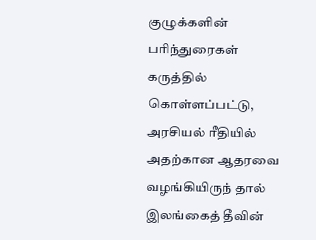குழுக்களின் பரிந்துரைகள் கருத்தில் கொள்ளப்பட்டு, அரசியல் ரீதியில் அதற்கான ஆதரவை வழங்கியிருந் தால் இலங்கைத் தீவின்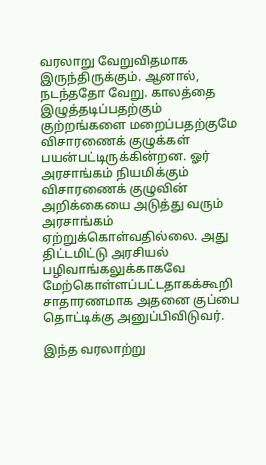வரலாறு வேறுவிதமாக இருந்திருக்கும். ஆனால், நடந்ததோ வேறு. காலத்தை இழுத்தடிப்பதற்கும் குற்றங்களை மறைப்பதற்குமே விசாரணைக் குழுக்கள் பயன்பட்டிருக்கின்றன. ஓர் அரசாங்கம் நியமிக்கும் விசாரணைக் குழுவின் அறிக்கையை அடுத்து வரும் அரசாங்கம் ஏற்றுக்கொள்வதில்லை. அது திட்டமிட்டு அரசியல் பழிவாங்கலுக்காகவே மேற்கொள்ளப்பட்டதாகக்கூறி சாதாரணமாக அதனை குப்பை தொட்டிக்கு அனுப்பிவிடுவர்.

இந்த வரலாற்று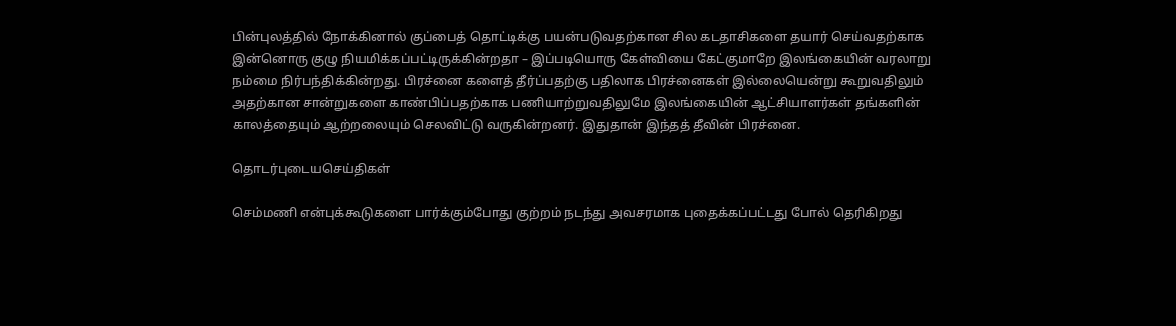பின்புலத்தில் நோக்கினால் குப்பைத் தொட்டிக்கு பயன்படுவதற்கான சில கடதாசிகளை தயார் செய்வதற்காக இன்னொரு குழு நியமிக்கப்பட்டிருக்கின்றதா – இப்படியொரு கேள்வியை கேட்குமாறே இலங்கையின் வரலாறு நம்மை நிர்பந்திக்கின்றது. பிரச்னை களைத் தீர்ப்பதற்கு பதிலாக பிரச்னைகள் இல்லையென்று கூறுவதிலும் அதற்கான சான்றுகளை காண்பிப்பதற்காக பணியாற்றுவதிலுமே இலங்கையின் ஆட்சியாளர்கள் தங்களின் காலத்தையும் ஆற்றலையும் செலவிட்டு வருகின்றனர். இதுதான் இந்தத் தீவின் பிரச்னை.

தொடர்புடையசெய்திகள்

செம்மணி என்புக்கூடுகளை பார்க்கும்போது குற்றம் நடந்து அவசரமாக புதைக்கப்பட்டது போல் தெரிகிறது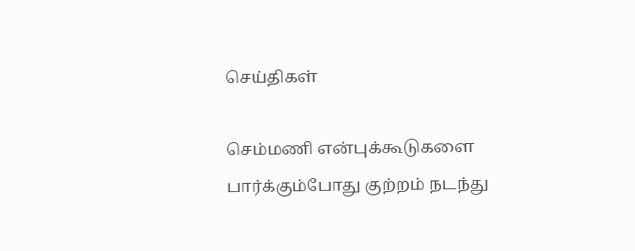செய்திகள்

செம்மணி என்புக்கூடுகளை பார்க்கும்போது குற்றம் நடந்து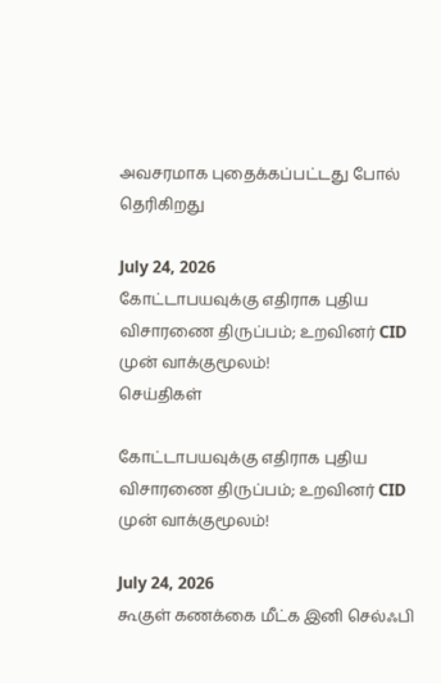அவசரமாக புதைக்கப்பட்டது போல் தெரிகிறது

July 24, 2026
கோட்டாபயவுக்கு எதிராக புதிய விசாரணை திருப்பம்; உறவினர் CID முன் வாக்குமூலம்!
செய்திகள்

கோட்டாபயவுக்கு எதிராக புதிய விசாரணை திருப்பம்; உறவினர் CID முன் வாக்குமூலம்!

July 24, 2026
கூகுள் கணக்கை மீட்க இனி செல்ஃபி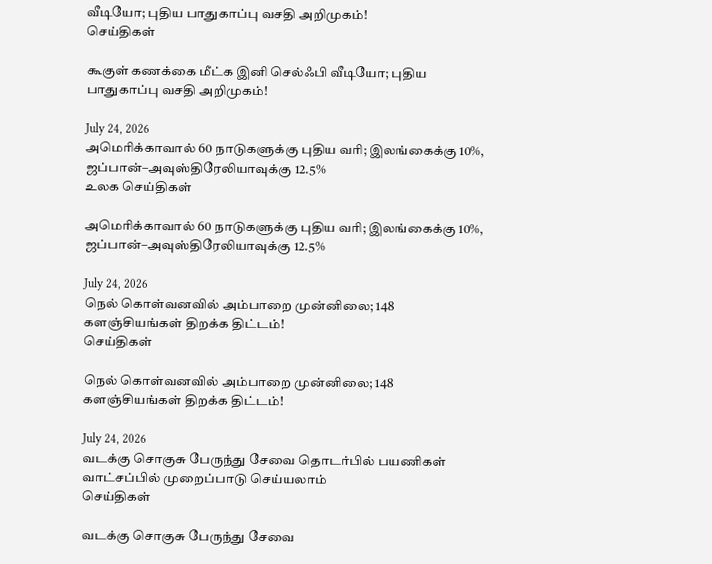வீடியோ; புதிய பாதுகாப்பு வசதி அறிமுகம்!
செய்திகள்

கூகுள் கணக்கை மீட்க இனி செல்ஃபி வீடியோ; புதிய பாதுகாப்பு வசதி அறிமுகம்!

July 24, 2026
அமெரிக்காவால் 60 நாடுகளுக்கு புதிய வரி; இலங்கைக்கு 10%, ஜப்பான்–அவுஸ்திரேலியாவுக்கு 12.5%
உலக செய்திகள்

அமெரிக்காவால் 60 நாடுகளுக்கு புதிய வரி; இலங்கைக்கு 10%, ஜப்பான்–அவுஸ்திரேலியாவுக்கு 12.5%

July 24, 2026
நெல் கொள்வனவில் அம்பாறை முன்னிலை; 148 களஞ்சியங்கள் திறக்க திட்டம்!
செய்திகள்

நெல் கொள்வனவில் அம்பாறை முன்னிலை; 148 களஞ்சியங்கள் திறக்க திட்டம்!

July 24, 2026
வடக்கு சொகுசு பேருந்து சேவை தொடர்பில் பயணிகள் வாட்சப்பில் முறைப்பாடு செய்யலாம்
செய்திகள்

வடக்கு சொகுசு பேருந்து சேவை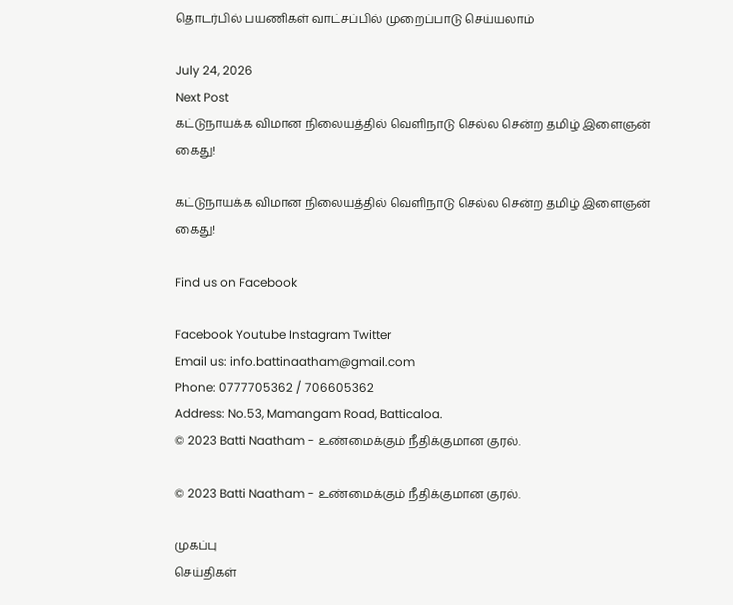தொடர்பில் பயணிகள் வாட்சப்பில் முறைப்பாடு செய்யலாம்

July 24, 2026
Next Post
கட்டுநாயக்க விமான நிலையத்தில் வெளிநாடு செல்ல சென்ற தமிழ் இளைஞன் கைது!

கட்டுநாயக்க விமான நிலையத்தில் வெளிநாடு செல்ல சென்ற தமிழ் இளைஞன் கைது!

Find us on Facebook

Facebook Youtube Instagram Twitter
Email us: info.battinaatham@gmail.com
Phone: 0777705362 / 706605362
Address: No.53, Mamangam Road, Batticaloa.
© 2023 Batti Naatham - உண்மைக்கும் நீதிக்குமான குரல்.

© 2023 Batti Naatham - உண்மைக்கும் நீதிக்குமான குரல்.

முகப்பு
செய்திகள்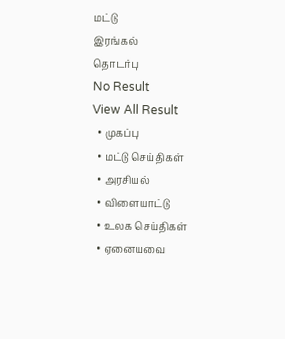மட்டு
இரங்கல்
தொடர்பு
No Result
View All Result
  • முகப்பு
  • மட்டு செய்திகள்
  • அரசியல்
  • விளையாட்டு
  • உலக செய்திகள்
  • ஏனையவை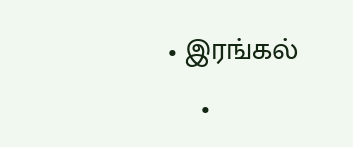• இரங்கல்
    •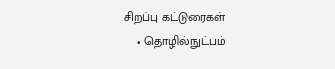சிறப்பு கட்டுரைகள்
    • தொழில்நுட்பம்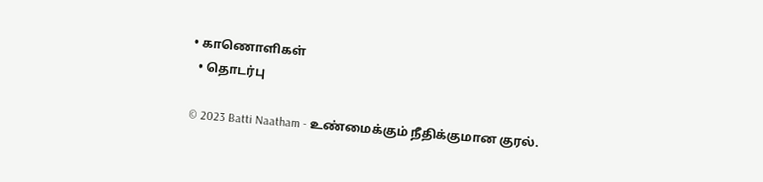• காணொளிகள்
  • தொடர்பு

© 2023 Batti Naatham - உண்மைக்கும் நீதிக்குமான குரல்.